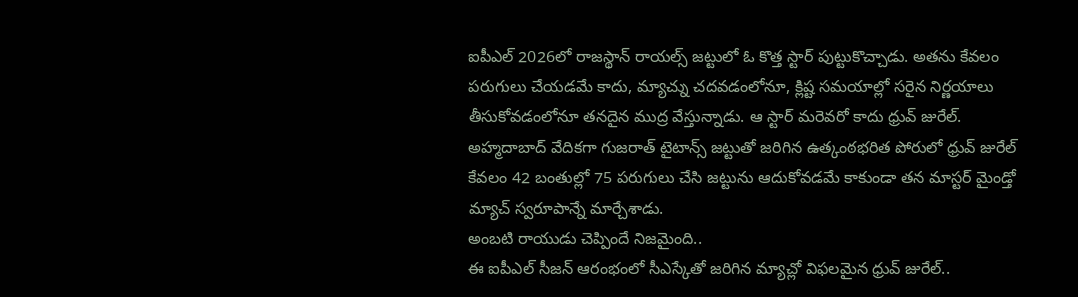ఐపీఎల్ 2026లో రాజస్థాన్ రాయల్స్ జట్టులో ఓ కొత్త స్టార్ పుట్టుకొచ్చాడు. అతను కేవలం పరుగులు చేయడమే కాదు, మ్యాచ్ను చదవడంలోనూ, క్లిష్ట సమయాల్లో సరైన నిర్ణయాలు తీసుకోవడంలోనూ తనదైన ముద్ర వేస్తున్నాడు. ఆ స్టార్ మరెవరో కాదు ధ్రువ్ జురేల్. అహ్మదాబాద్ వేదికగా గుజరాత్ టైటాన్స్ జట్టుతో జరిగిన ఉత్కంఠభరిత పోరులో ధ్రువ్ జురేల్ కేవలం 42 బంతుల్లో 75 పరుగులు చేసి జట్టును ఆదుకోవడమే కాకుండా తన మాస్టర్ మైండ్తో మ్యాచ్ స్వరూపాన్నే మార్చేశాడు.
అంబటి రాయుడు చెప్పిందే నిజమైంది..
ఈ ఐపీఎల్ సీజన్ ఆరంభంలో సీఎస్కేతో జరిగిన మ్యాచ్లో విఫలమైన ధ్రువ్ జురేల్..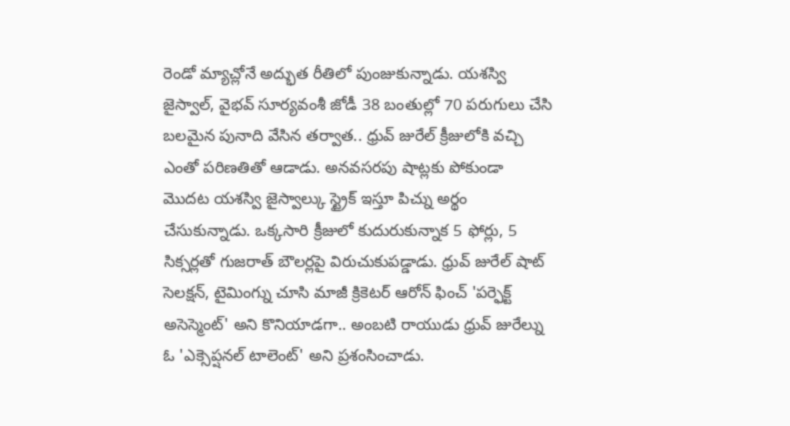రెండో మ్యాచ్లోనే అద్భుత రీతిలో పుంజుకున్నాడు. యశస్వి జైస్వాల్, వైభవ్ సూర్యవంశీ జోడీ 38 బంతుల్లో 70 పరుగులు చేసి బలమైన పునాది వేసిన తర్వాత.. ధ్రువ్ జురేల్ క్రీజులోకి వచ్చి ఎంతో పరిణతితో ఆడాడు. అనవసరపు షాట్లకు పోకుండా మొదట యశస్వి జైస్వాల్కు స్ట్రైక్ ఇస్తూ పిచ్ను అర్థం చేసుకున్నాడు. ఒక్కసారి క్రీజులో కుదురుకున్నాక 5 ఫోర్లు, 5 సిక్సర్లతో గుజరాత్ బౌలర్లపై విరుచుకుపడ్డాడు. ధ్రువ్ జురేల్ షాట్ సెలక్షన్, టైమింగ్ను చూసి మాజీ క్రికెటర్ ఆరోన్ ఫించ్ 'పర్ఫెక్ట్ అసెస్మెంట్' అని కొనియాడగా.. అంబటి రాయుడు ధ్రువ్ జురేల్ను ఓ 'ఎక్సెప్షనల్ టాలెంట్' అని ప్రశంసించాడు.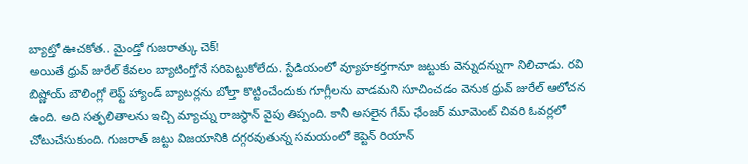బ్యాట్తో ఊచకోత.. మైండ్తో గుజరాత్కు చెక్!
అయితే ధ్రువ్ జురేల్ కేవలం బ్యాటింగ్తోనే సరిపెట్టుకోలేదు. స్టేడియంలో వ్యూహకర్తగానూ జట్టుకు వెన్నుదన్నుగా నిలిచాడు. రవి బిష్ణోయ్ బౌలింగ్లో లెఫ్ట్ హ్యాండ్ బ్యాటర్లను బోల్తా కొట్టించేందుకు గూగ్లీలను వాడమని సూచించడం వెనుక ధ్రువ్ జురేల్ ఆలోచన ఉంది. అది సత్ఫలితాలను ఇచ్చి మ్యాచ్ను రాజస్థాన్ వైపు తిప్పంది. కానీ అసలైన గేమ్ ఛేంజర్ మూమెంట్ చివరి ఓవర్లలో చోటుచేసుకుంది. గుజరాత్ జట్టు విజయానికి దగ్గరవుతున్న సమయంలో కెప్టెన్ రియాన్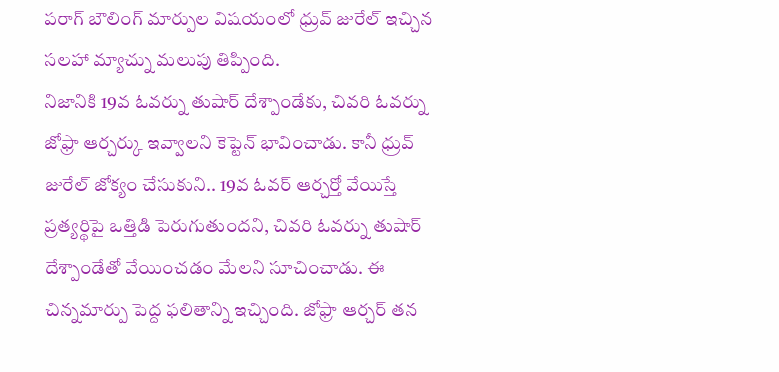పరాగ్ బౌలింగ్ మార్పుల విషయంలో ధ్రువ్ జురేల్ ఇచ్చిన సలహా మ్యాచ్ను మలుపు తిప్పింది.
నిజానికి 19వ ఓవర్ను తుషార్ దేశ్పాండేకు, చివరి ఓవర్ను జోఫ్రా ఆర్చర్కు ఇవ్వాలని కెప్టెన్ భావించాడు. కానీ ధ్రువ్ జురేల్ జోక్యం చేసుకుని.. 19వ ఓవర్ ఆర్చర్తో వేయిస్తే ప్రత్యర్థిపై ఒత్తిడి పెరుగుతుందని, చివరి ఓవర్ను తుషార్ దేశ్పాండేతో వేయించడం మేలని సూచించాడు. ఈ చిన్నమార్పు పెద్ద ఫలితాన్ని ఇచ్చింది. జోఫ్రా ఆర్చర్ తన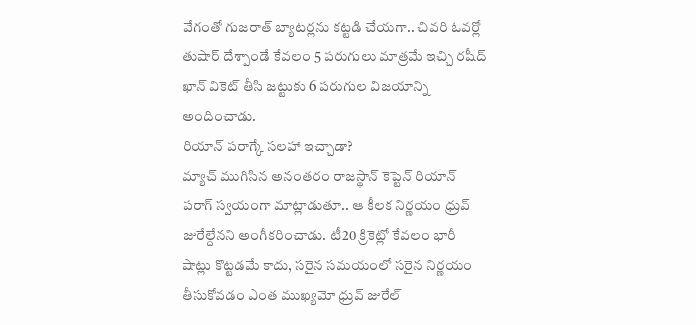వేగంతో గుజరాత్ బ్యాటర్లను కట్టడి చేయగా.. చివరి ఓవర్లో తుషార్ దేశ్పాండే కేవలం 5 పరుగులు మాత్రమే ఇచ్చి రషీద్ ఖాన్ వికెట్ తీసి జట్టుకు 6 పరుగుల విజయాన్ని అందించాడు.
రియాన్ పరాగ్కే సలహా ఇచ్చాడా?
మ్యాచ్ ముగిసిన అనంతరం రాజస్థాన్ కెప్టెన్ రియాన్ పరాగ్ స్వయంగా మాట్లాడుతూ.. ఆ కీలక నిర్ణయం ధ్రువ్ జురేల్దేనని అంగీకరించాడు. టీ20 క్రికెట్లో కేవలం భారీ షాట్లు కొట్టడమే కాదు, సరైన సమయంలో సరైన నిర్ణయం తీసుకోవడం ఎంత ముఖ్యమో ధ్రువ్ జురేల్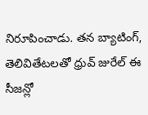నిరూపించాడు. తన బ్యాటింగ్, తెలివితేటలతో ధ్రువ్ జురేల్ ఈ సీజన్లో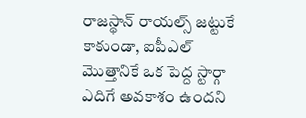రాజస్థాన్ రాయల్స్ జట్టుకే కాకుండా, ఐపీఎల్ మొత్తానికే ఒక పెద్ద స్టార్గా ఎదిగే అవకాశం ఉందని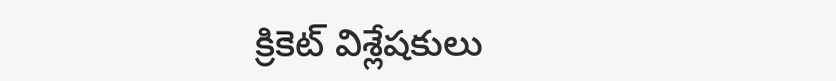క్రికెట్ విశ్లేషకులు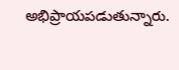అభిప్రాయపడుతున్నారు.